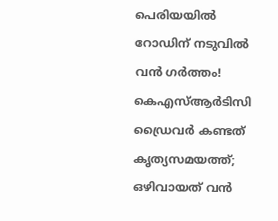പെരിയയിൽ റോഡിന് നടുവിൽ വൻ ഗർത്തം! കെഎസ്ആർടിസി ഡ്രൈവർ കണ്ടത് കൃത്യസമയത്ത്; ഒഴിവായത് വൻ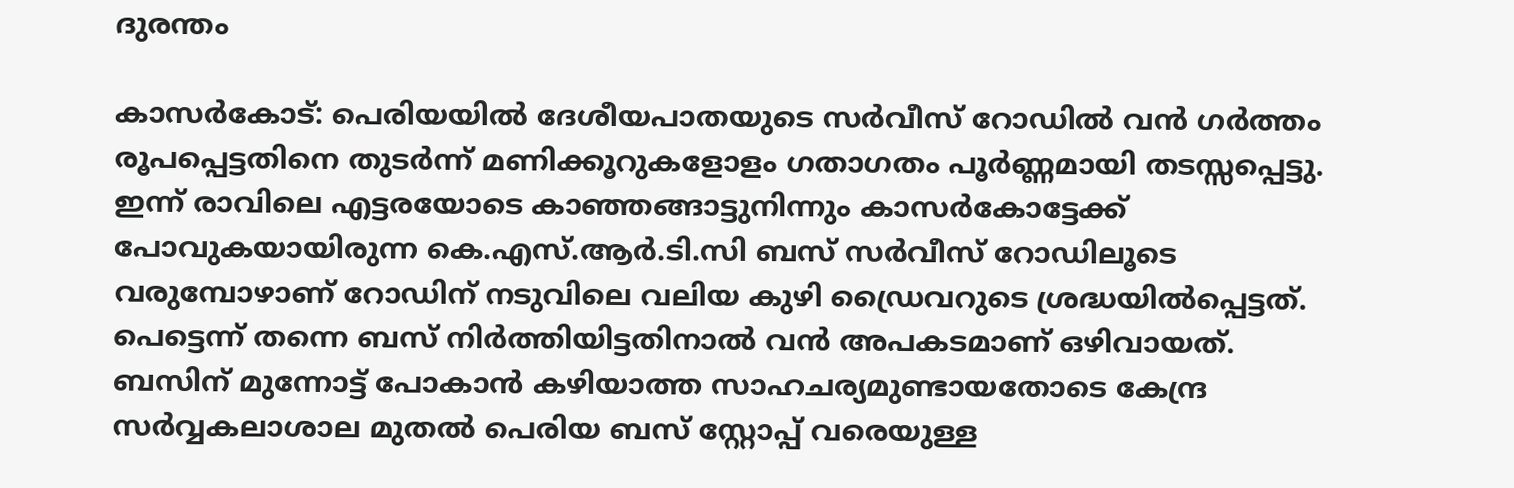ദുരന്തം

കാസർകോട്: പെരിയയിൽ ദേശീയപാതയുടെ സർവീസ് റോഡിൽ വൻ ഗർത്തം രൂപപ്പെട്ടതിനെ തുടർന്ന് മണിക്കൂറുകളോളം ഗതാഗതം പൂർണ്ണമായി തടസ്സപ്പെട്ടു. ഇന്ന് രാവിലെ എട്ടരയോടെ കാഞ്ഞങ്ങാട്ടുനിന്നും കാസർകോട്ടേക്ക് പോവുകയായിരുന്ന കെ.എസ്.ആർ.ടി.സി ബസ് സർവീസ് റോഡിലൂടെ വരുമ്പോഴാണ് റോഡിന് നടുവിലെ വലിയ കുഴി ഡ്രൈവറുടെ ശ്രദ്ധയിൽപ്പെട്ടത്.
പെട്ടെന്ന് തന്നെ ബസ് നിർത്തിയിട്ടതിനാൽ വൻ അപകടമാണ് ഒഴിവായത്. ബസിന് മുന്നോട്ട് പോകാൻ കഴിയാത്ത സാഹചര്യമുണ്ടായതോടെ കേന്ദ്ര സർവ്വകലാശാല മുതൽ പെരിയ ബസ് സ്റ്റോപ്പ് വരെയുള്ള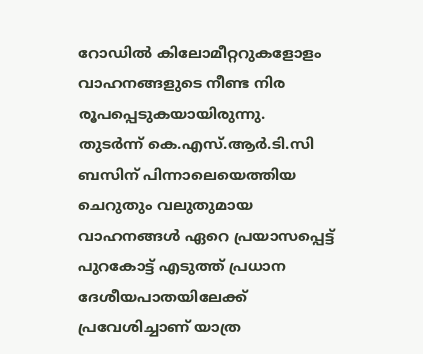റോഡിൽ കിലോമീറ്ററുകളോളം വാഹനങ്ങളുടെ നീണ്ട നിര രൂപപ്പെടുകയായിരുന്നു.
തുടർന്ന് കെ.എസ്.ആർ.ടി.സി ബസിന് പിന്നാലെയെത്തിയ ചെറുതും വലുതുമായ വാഹനങ്ങൾ ഏറെ പ്രയാസപ്പെട്ട് പുറകോട്ട് എടുത്ത് പ്രധാന ദേശീയപാതയിലേക്ക് പ്രവേശിച്ചാണ് യാത്ര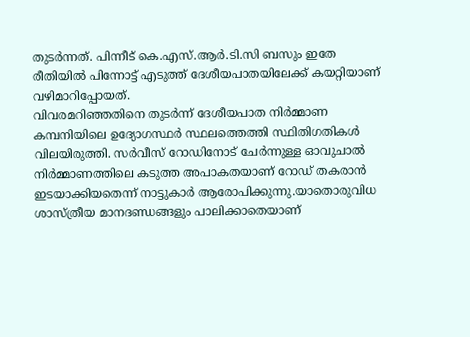തുടർന്നത്. പിന്നീട് കെ.എസ്.ആർ.ടി.സി ബസും ഇതേ രീതിയിൽ പിന്നോട്ട് എടുത്ത് ദേശീയപാതയിലേക്ക് കയറ്റിയാണ് വഴിമാറിപ്പോയത്.
വിവരമറിഞ്ഞതിനെ തുടർന്ന് ദേശീയപാത നിർമ്മാണ കമ്പനിയിലെ ഉദ്യോഗസ്ഥർ സ്ഥലത്തെത്തി സ്ഥിതിഗതികൾ വിലയിരുത്തി. സർവീസ് റോഡിനോട് ചേർന്നുള്ള ഓവുചാൽ നിർമ്മാണത്തിലെ കടുത്ത അപാകതയാണ് റോഡ് തകരാൻ ഇടയാക്കിയതെന്ന് നാട്ടുകാർ ആരോപിക്കുന്നു.യാതൊരുവിധ ശാസ്ത്രീയ മാനദണ്ഡങ്ങളും പാലിക്കാതെയാണ്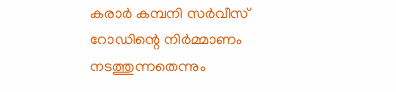കരാർ കമ്പനി സർവീസ് റോഡിന്റെ നിർമ്മാണം നടത്തുന്നതെന്നും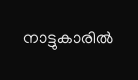നാട്ടുകാരിൽ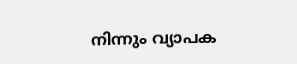നിന്നും വ്യാപക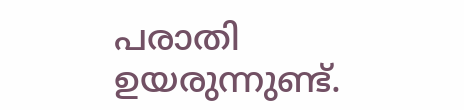പരാതി ഉയരുന്നുണ്ട്.